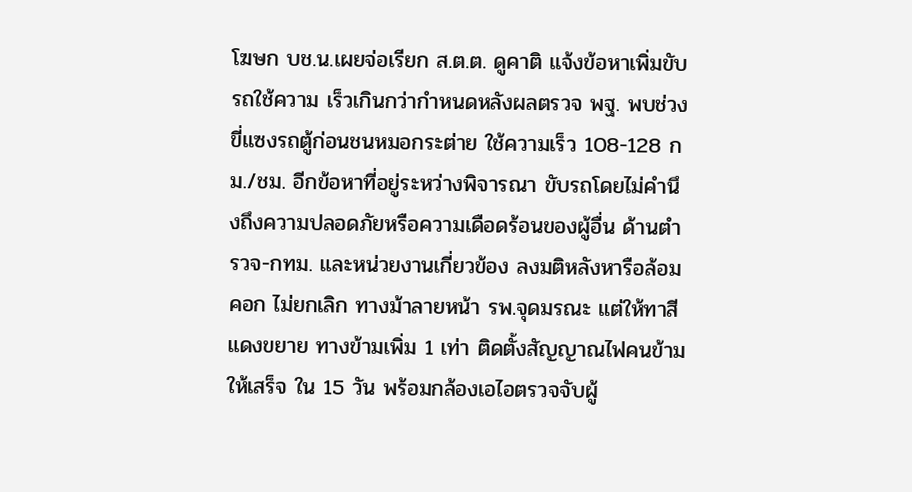โฆษก บช.น.เผยจ่อเรียก ส.ต.ต. ดูคาติ แจ้งข้อหาเพิ่มขับรถใช้ความ เร็วเกินกว่ากำหนดหลังผลตรวจ พฐ. พบช่วงขี่แซงรถตู้ก่อนชนหมอกระต่าย ใช้ความเร็ว 108-128 กม./ชม. อีกข้อหาที่อยู่ระหว่างพิจารณา ขับรถโดยไม่คำนึงถึงความปลอดภัยหรือความเดือดร้อนของผู้อื่น ด้านตำรวจ-กทม. และหน่วยงานเกี่ยวข้อง ลงมติหลังหารือล้อมคอก ไม่ยกเลิก ทางม้าลายหน้า รพ.จุดมรณะ แต่ให้ทาสีแดงขยาย ทางข้ามเพิ่ม 1 เท่า ติดตั้งสัญญาณไฟคนข้ามให้เสร็จ ใน 15 วัน พร้อมกล้องเอไอตรวจจับผู้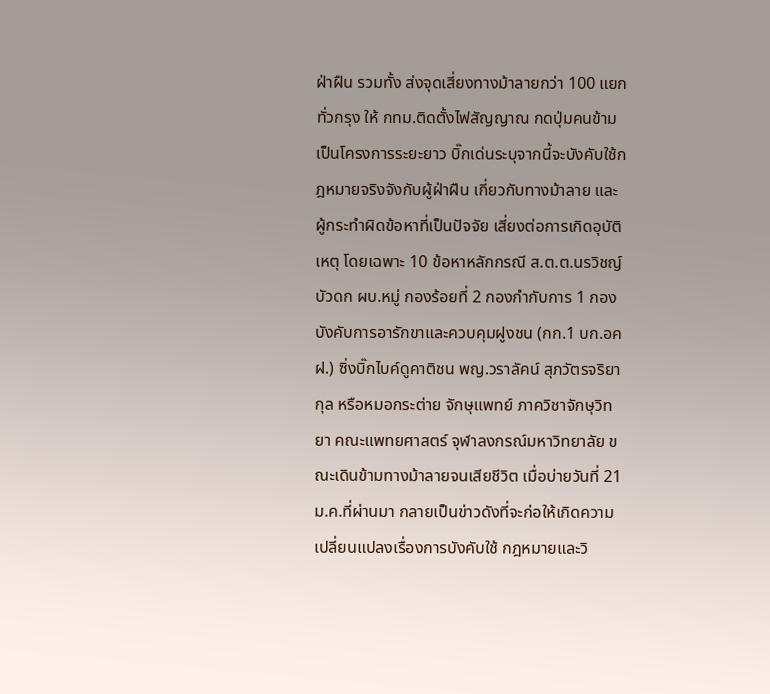ฝ่าฝืน รวมทั้ง ส่งจุดเสี่ยงทางม้าลายกว่า 100 แยกทั่วกรุง ให้ กทม.ติดตั้งไฟสัญญาณ กดปุ่มคนข้ามเป็นโครงการระยะยาว บิ๊กเด่นระบุจากนี้จะบังคับใช้กฎหมายจริงจังกับผู้ฝ่าฝืน เกี่ยวกับทางม้าลาย และผู้กระทำผิดข้อหาที่เป็นปัจจัย เสี่ยงต่อการเกิดอุบัติเหตุ โดยเฉพาะ 10 ข้อหาหลักกรณี ส.ต.ต.นรวิชญ์ บัวดก ผบ.หมู่ กองร้อยที่ 2 กองกำกับการ 1 กองบังคับการอารักขาและควบคุมฝูงชน (กก.1 บก.อคฝ.) ซิ่งบิ๊กไบค์ดูคาติชน พญ.วราลัคน์ สุภวัตรจริยากุล หรือหมอกระต่าย จักษุแพทย์ ภาควิชาจักษุวิทยา คณะแพทยศาสตร์ จุฬาลงกรณ์มหาวิทยาลัย ขณะเดินข้ามทางม้าลายจนเสียชีวิต เมื่อบ่ายวันที่ 21 ม.ค.ที่ผ่านมา กลายเป็นข่าวดังที่จะก่อให้เกิดความเปลี่ยนแปลงเรื่องการบังคับใช้ กฎหมายและวิ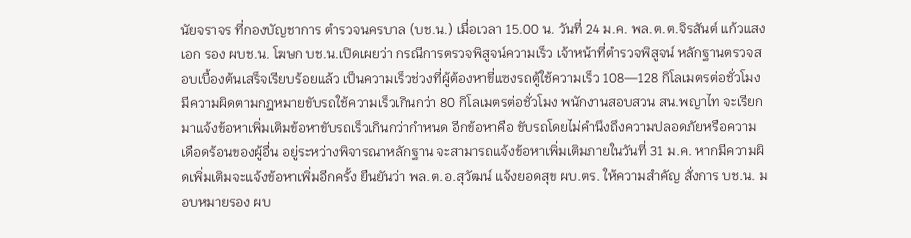นัยจราจร ที่กองบัญชาการ ตำรวจนครบาล (บช.น.) เมื่อเวลา 15.00 น. วันที่ 24 ม.ค. พล.ต.ต.จิรสันต์ แก้วแสงเอก รอง ผบช.น. โฆษก บช.น.เปิดเผยว่า กรณีการตรวจพิสูจน์ความเร็ว เจ้าหน้าที่ตำรวจพิสูจน์ หลักฐานตรวจสอบเบื้องต้นเสร็จเรียบร้อยแล้ว เป็นความเร็วช่วงที่ผู้ต้องหาขี่แซงรถตู้ใช้ความเร็ว 108—128 กิโลเมตรต่อชั่วโมง มีความผิดตามกฎหมายขับรถใช้ความเร็วเกินกว่า 80 กิโลเมตรต่อชั่วโมง พนักงานสอบสวน สน.พญาไท จะเรียกมาแจ้งข้อหาเพิ่มเติมข้อหาขับรถเร็วเกินกว่ากำหนด อีกข้อหาคือ ขับรถโดยไม่คำนึงถึงความปลอดภัยหรือความเดือดร้อนของผู้อื่น อยู่ระหว่างพิจารณาหลักฐาน จะสามารถแจ้งข้อหาเพิ่มเติมภายในวันที่ 31 ม.ค. หากมีความผิดเพิ่มเติมจะแจ้งข้อหาเพิ่มอีกครั้ง ยืนยันว่า พล.ต.อ.สุวัฒน์ แจ้งยอดสุข ผบ.ตร. ให้ความสำคัญ สั่งการ บช.น. มอบหมายรอง ผบ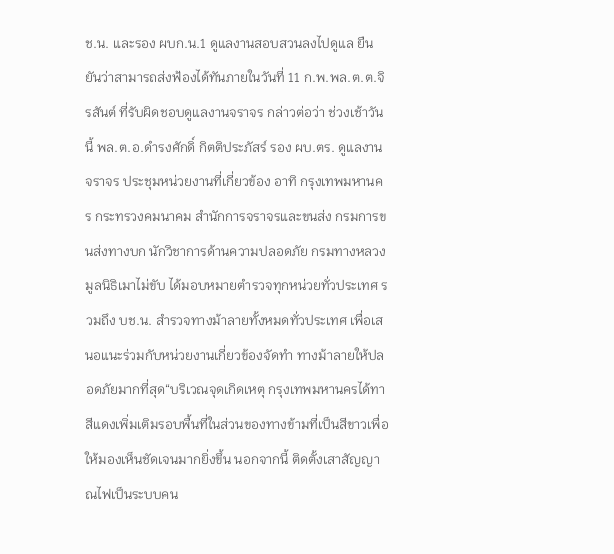ช.น. และรอง ผบก.น.1 ดูแลงานสอบสวนลงไปดูแล ยืนยันว่าสามารถส่งฟ้องได้ทันภายในวันที่ 11 ก.พ.พล.ต.ต.จิรสันต์ ที่รับผิดชอบดูแลงานจราจร กล่าวต่อว่า ช่วงเช้าวันนี้ พล.ต.อ.ดำรงศักดิ์ กิตติประภัสร์ รอง ผบ.ตร. ดูแลงานจราจร ประชุมหน่วยงานที่เกี่ยวข้อง อาทิ กรุงเทพมหานคร กระทรวงคมนาคม สำนักการจราจรและขนส่ง กรมการขนส่งทางบก นักวิชาการด้านความปลอดภัย กรมทางหลวง มูลนิธิเมาไม่ขับ ได้มอบหมายตำรวจทุกหน่วยทั่วประเทศ รวมถึง บช.น. สำรวจทางม้าลายทั้งหมดทั่วประเทศ เพื่อเสนอแนะร่วมกับหน่วยงานเกี่ยวข้องจัดทำ ทางม้าลายให้ปลอดภัยมากที่สุด“บริเวณจุดเกิดเหตุ กรุงเทพมหานครได้ทาสีแดงเพิ่มเติมรอบพื้นที่ในส่วนของทางข้ามที่เป็นสีขาวเพื่อให้มองเห็นชัดเจนมากยิ่งขึ้น นอกจากนี้ ติดตั้งเสาสัญญาณไฟเป็นระบบคน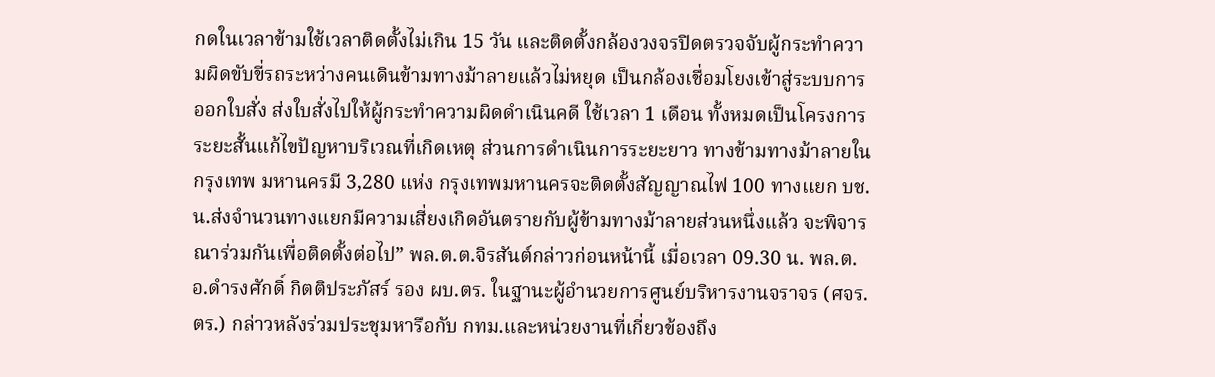กดในเวลาข้ามใช้เวลาติดตั้งไม่เกิน 15 วัน และติดตั้งกล้องวงจรปิดตรวจจับผู้กระทำความผิดขับขี่รถระหว่างคนเดินข้ามทางม้าลายแล้วไม่หยุด เป็นกล้องเชื่อมโยงเข้าสู่ระบบการออกใบสั่ง ส่งใบสั่งไปให้ผู้กระทำความผิดดำเนินคดี ใช้เวลา 1 เดือน ทั้งหมดเป็นโครงการระยะสั้นแก้ไขปัญหาบริเวณที่เกิดเหตุ ส่วนการดำเนินการระยะยาว ทางข้ามทางม้าลายในกรุงเทพ มหานครมี 3,280 แห่ง กรุงเทพมหานครจะติดตั้งสัญญาณไฟ 100 ทางแยก บช.น.ส่งจำนวนทางแยกมีความเสี่ยงเกิดอันตรายกับผู้ข้ามทางม้าลายส่วนหนึ่งแล้ว จะพิจารณาร่วมกันเพื่อติดตั้งต่อไป” พล.ต.ต.จิรสันต์กล่าวก่อนหน้านี้ เมื่อเวลา 09.30 น. พล.ต.อ.ดำรงศักดิ์ กิตติประภัสร์ รอง ผบ.ตร. ในฐานะผู้อำนวยการศูนย์บริหารงานจราจร (ศจร.ตร.) กล่าวหลังร่วมประชุมหารือกับ กทม.และหน่วยงานที่เกี่ยวข้องถึง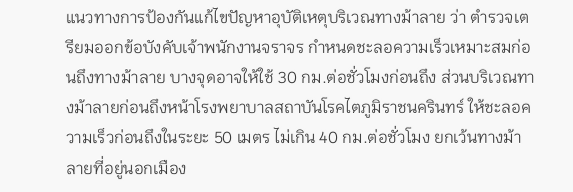แนวทางการป้องกันแก้ไขปัญหาอุบัติเหตุบริเวณทางม้าลาย ว่า ตำรวจเตรียมออกข้อบังคับเจ้าพนักงานจราจร กำหนดชะลอความเร็วเหมาะสมก่อนถึงทางม้าลาย บางจุดอาจให้ใช้ 30 กม.ต่อชั่วโมงก่อนถึง ส่วนบริเวณทางม้าลายก่อนถึงหน้าโรงพยาบาลสถาบันโรคไตภูมิราชนครินทร์ ให้ชะลอความเร็วก่อนถึงในระยะ 50 เมตร ไม่เกิน 40 กม.ต่อชั่วโมง ยกเว้นทางม้าลายที่อยู่นอกเมือง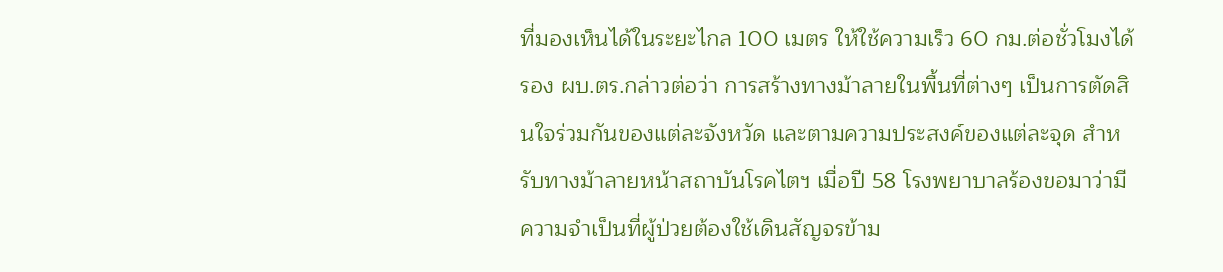ที่มองเห็นได้ในระยะไกล 100 เมตร ให้ใช้ความเร็ว 60 กม.ต่อชั่วโมงได้รอง ผบ.ตร.กล่าวต่อว่า การสร้างทางม้าลายในพื้นที่ต่างๆ เป็นการตัดสินใจร่วมกันของแต่ละจังหวัด และตามความประสงค์ของแต่ละจุด สำหรับทางม้าลายหน้าสถาบันโรคไตฯ เมื่อปี 58 โรงพยาบาลร้องขอมาว่ามีความจำเป็นที่ผู้ป่วยต้องใช้เดินสัญจรข้าม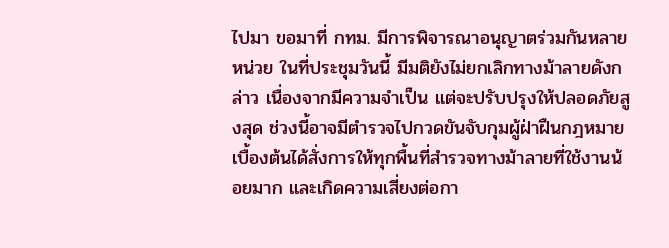ไปมา ขอมาที่ กทม. มีการพิจารณาอนุญาตร่วมกันหลายหน่วย ในที่ประชุมวันนี้ มีมติยังไม่ยกเลิกทางม้าลายดังกล่าว เนื่องจากมีความจำเป็น แต่จะปรับปรุงให้ปลอดภัยสูงสุด ช่วงนี้อาจมีตำรวจไปกวดขันจับกุมผู้ฝ่าฝืนกฎหมาย เบื้องต้นได้สั่งการให้ทุกพื้นที่สำรวจทางม้าลายที่ใช้งานน้อยมาก และเกิดความเสี่ยงต่อกา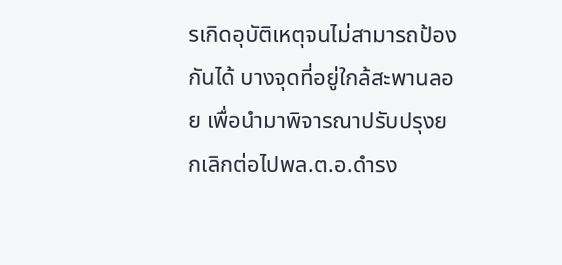รเกิดอุบัติเหตุจนไม่สามารถป้องกันได้ บางจุดที่อยู่ใกล้สะพานลอย เพื่อนำมาพิจารณาปรับปรุงยกเลิกต่อไปพล.ต.อ.ดำรง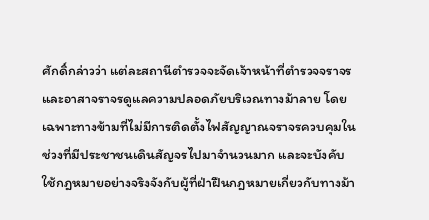ศักดิ์กล่าวว่า แต่ละสถานีตำรวจจะจัดเจ้าหน้าที่ตำรวจจราจร และอาสาจราจรดูแลความปลอดภัยบริเวณทางม้าลาย โดยเฉพาะทางข้ามที่ไม่มีการติดตั้งไฟสัญญาณจราจรควบคุมในช่วงที่มีประชาชนเดินสัญจรไปมาจำนวนมาก และจะบังคับใช้กฎหมายอย่างจริงจังกับผู้ที่ฝ่าฝืนกฎหมายเกี่ยวกับทางม้า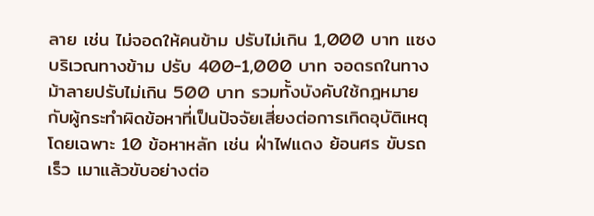ลาย เช่น ไม่จอดให้คนข้าม ปรับไม่เกิน 1,000 บาท แซงบริเวณทางข้าม ปรับ 400-1,000 บาท จอดรถในทางม้าลายปรับไม่เกิน 500 บาท รวมทั้งบังคับใช้กฎหมายกับผู้กระทำผิดข้อหาที่เป็นปัจจัยเสี่ยงต่อการเกิดอุบัติเหตุ โดยเฉพาะ 10 ข้อหาหลัก เช่น ฝ่าไฟแดง ย้อนศร ขับรถเร็ว เมาแล้วขับอย่างต่อ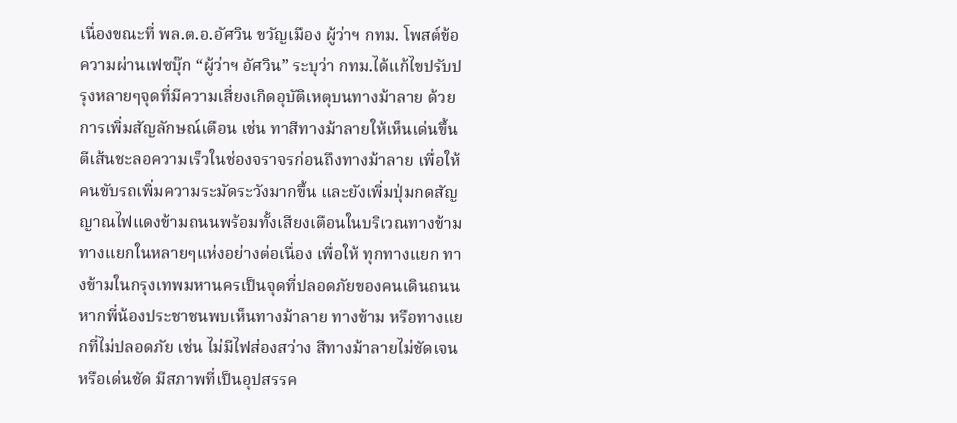เนื่องขณะที่ พล.ต.อ.อัศวิน ขวัญเมือง ผู้ว่าฯ กทม. โพสต์ข้อความผ่านเฟซบุ๊ก “ผู้ว่าฯ อัศวิน” ระบุว่า กทม.ได้แก้ไขปรับปรุงหลายๆจุดที่มีความเสี่ยงเกิดอุบัติเหตุบนทางม้าลาย ด้วยการเพิ่มสัญลักษณ์เตือน เช่น ทาสีทางม้าลายให้เห็นเด่นขึ้น ตีเส้นชะลอความเร็วในช่องจราจรก่อนถึงทางม้าลาย เพื่อให้คนขับรถเพิ่มความระมัดระวังมากขึ้น และยังเพิ่มปุ่มกดสัญญาณไฟแดงข้ามถนนพร้อมทั้งเสียงเตือนในบริเวณทางข้าม ทางแยกในหลายๆแห่งอย่างต่อเนื่อง เพื่อให้ ทุกทางแยก ทางข้ามในกรุงเทพมหานครเป็นจุดที่ปลอดภัยของคนเดินถนน หากพี่น้องประชาชนพบเห็นทางม้าลาย ทางข้าม หรือทางแยกที่ไม่ปลอดภัย เช่น ไม่มีไฟส่องสว่าง สีทางม้าลายไม่ชัดเจนหรือเด่นชัด มีสภาพที่เป็นอุปสรรค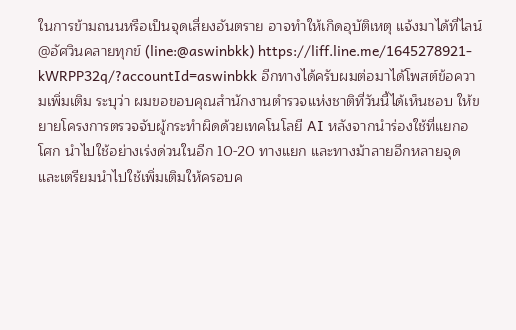ในการข้ามถนนหรือเป็นจุดเสี่ยงอันตราย อาจทำให้เกิดอุบัติเหตุ แจ้งมาได้ที่ไลน์ @อัศวินคลายทุกข์ (line:@aswinbkk) https://liff.line.me/1645278921-kWRPP32q/?accountId=aswinbkk อีกทางได้ครับผมต่อมาได้โพสต์ข้อความเพิ่มเติม ระบุว่า ผมขอขอบคุณสำนักงานตำรวจแห่งชาติที่วันนี้ได้เห็นชอบ ให้ขยายโครงการตรวจจับผู้กระทำผิดด้วยเทคโนโลยี AI หลังจากนำร่องใช้ที่แยกอโศก นำไปใช้อย่างเร่งด่วนในอีก 10-20 ทางแยก และทางม้าลายอีกหลายจุด และเตรียมนำไปใช้เพิ่มเติมให้ครอบค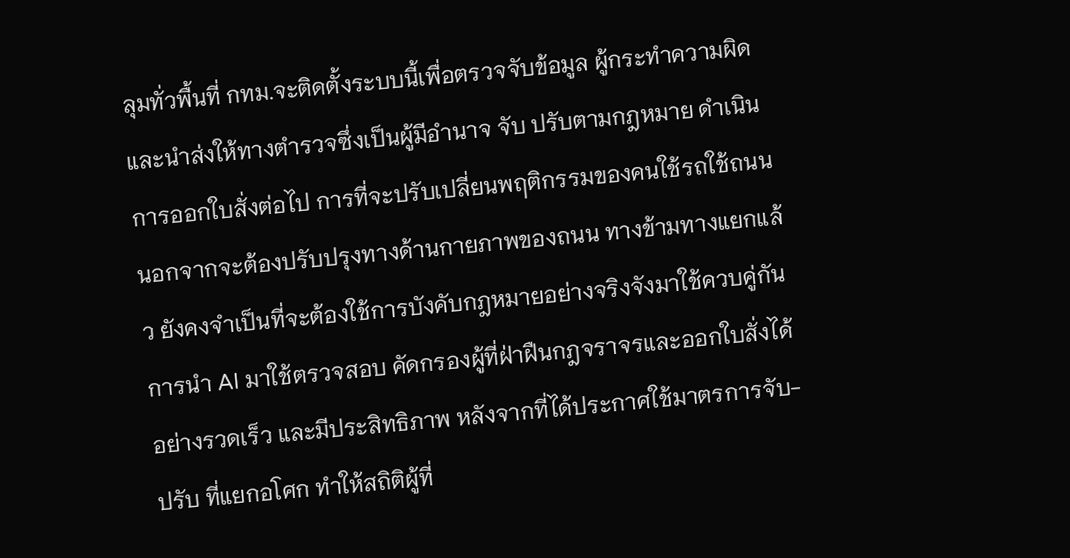ลุมทั่วพื้นที่ กทม.จะติดตั้งระบบนี้เพื่อตรวจจับข้อมูล ผู้กระทำความผิด และนำส่งให้ทางตำรวจซึ่งเป็นผู้มีอำนาจ จับ ปรับตามกฎหมาย ดำเนินการออกใบสั่งต่อไป การที่จะปรับเปลี่ยนพฤติกรรมของคนใช้รถใช้ถนน นอกจากจะต้องปรับปรุงทางด้านกายภาพของถนน ทางข้ามทางแยกแล้ว ยังคงจำเป็นที่จะต้องใช้การบังคับกฎหมายอย่างจริงจังมาใช้ควบคู่กัน การนำ AI มาใช้ตรวจสอบ คัดกรองผู้ที่ฝ่าฝืนกฎจราจรและออกใบสั่งได้อย่างรวดเร็ว และมีประสิทธิภาพ หลังจากที่ได้ประกาศใช้มาตรการจับ-ปรับ ที่แยกอโศก ทำให้สถิติผู้ที่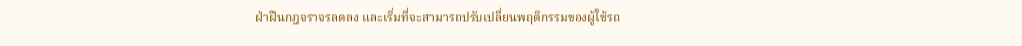ฝ่าฝืนกฎจราจรลดลง และเริ่มที่จะสามารถปรับเปลี่ยนพฤติกรรมของผู้ใช้รถ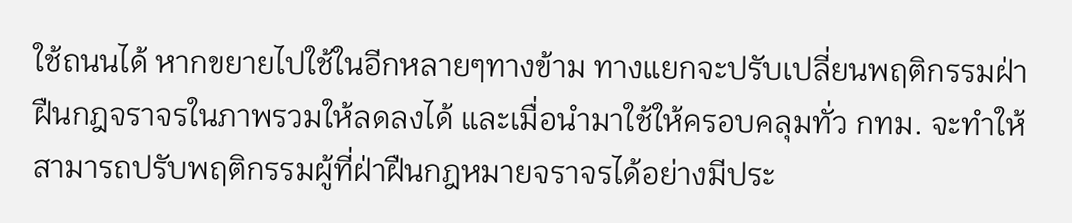ใช้ถนนได้ หากขยายไปใช้ในอีกหลายๆทางข้าม ทางแยกจะปรับเปลี่ยนพฤติกรรมฝ่าฝืนกฎจราจรในภาพรวมให้ลดลงได้ และเมื่อนำมาใช้ให้ครอบคลุมทั่ว กทม. จะทำให้สามารถปรับพฤติกรรมผู้ที่ฝ่าฝืนกฎหมายจราจรได้อย่างมีประ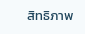สิทธิภาพ